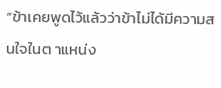“ข้าเคยพูดไว้แล้วว่าข้าไม่ได้มีความสนใจในต าแหน่ง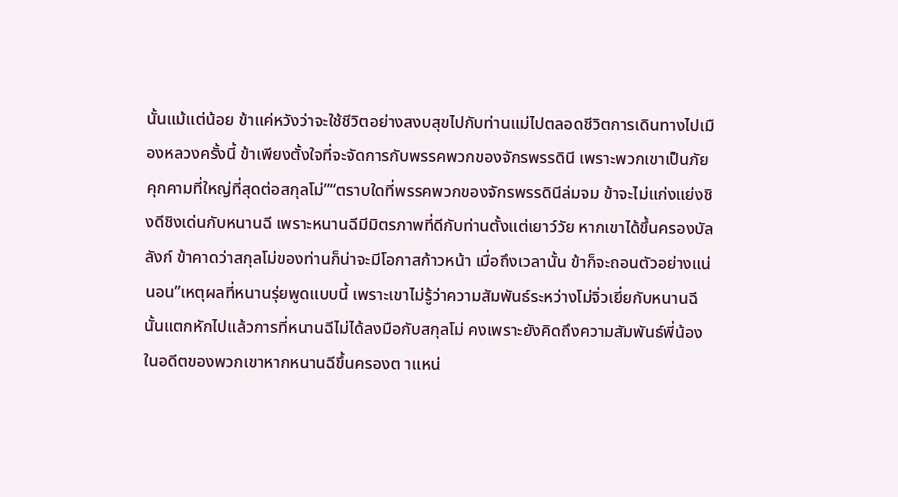นั้นแม้แต่น้อย ข้าแค่หวังว่าจะใช้ชีวิตอย่างสงบสุขไปกับท่านแม่ไปตลอดชีวิตการเดินทางไปเมืองหลวงครั้งนี้ ข้าเพียงตั้งใจที่จะจัดการกับพรรคพวกของจักรพรรดินี เพราะพวกเขาเป็นภัยคุกคามที่ใหญ่ที่สุดต่อสกุลโม่”“ตราบใดที่พรรคพวกของจักรพรรดินีล่มจม ข้าจะไม่แก่งแย่งชิงดีชิงเด่นกับหนานฉี เพราะหนานฉีมีมิตรภาพที่ดีกับท่านตั้งแต่เยาว์วัย หากเขาได้ขึ้นครองบัลลังก์ ข้าคาดว่าสกุลโม่ของท่านก็น่าจะมีโอกาสก้าวหน้า เมื่อถึงเวลานั้น ข้าก็จะถอนตัวอย่างแน่นอน”เหตุผลที่หนานรุ่ยพูดแบบนี้ เพราะเขาไม่รู้ว่าความสัมพันธ์ระหว่างโม่จิ่วเยี่ยกับหนานฉีนั้นแตกหักไปแล้วการที่หนานฉีไม่ได้ลงมือกับสกุลโม่ คงเพราะยังคิดถึงความสัมพันธ์พี่น้องในอดีตของพวกเขาหากหนานฉีขึ้นครองต าแหน่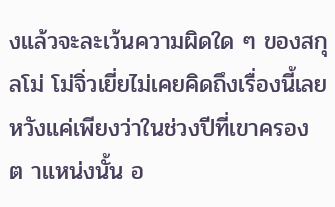งแล้วจะละเว้นความผิดใด ๆ ของสกุลโม่ โม่จิ่วเยี่ยไม่เคยคิดถึงเรื่องนี้เลยหวังแค่เพียงว่าในช่วงปีที่เขาครองต าแหน่งนั้น อ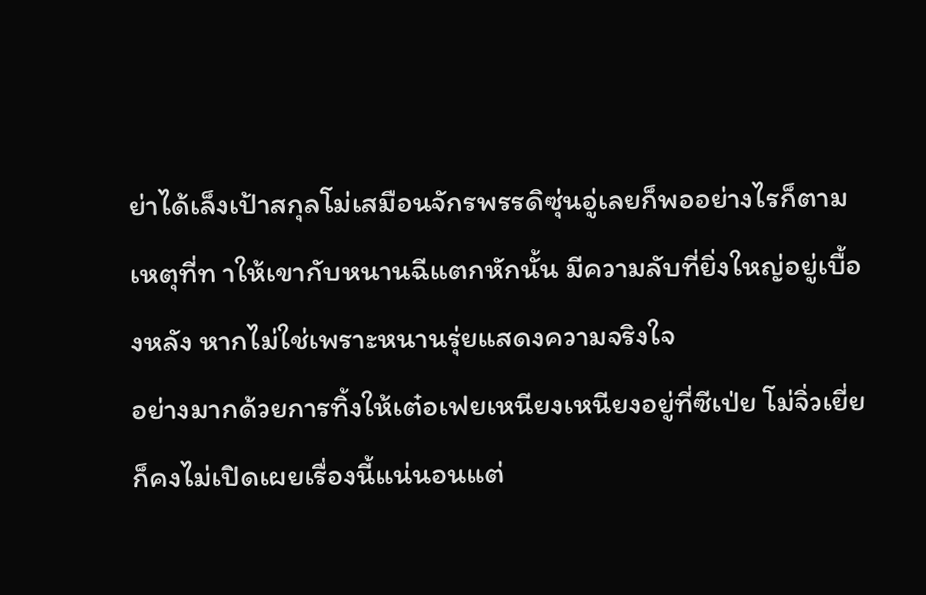ย่าได้เล็งเป้าสกุลโม่เสมือนจักรพรรดิซุ่นอู่เลยก็พออย่างไรก็ตาม เหตุที่ท าให้เขากับหนานฉีแตกหักนั้น มีความลับที่ยิ่งใหญ่อยู่เบื้องหลัง หากไม่ใช่เพราะหนานรุ่ยแสดงความจริงใจ
อย่างมากด้วยการทิ้งให้เต๋อเฟยเหนียงเหนียงอยู่ที่ซีเป่ย โม่จิ่วเยี่ยก็คงไม่เปิดเผยเรื่องนี้แน่นอนแต่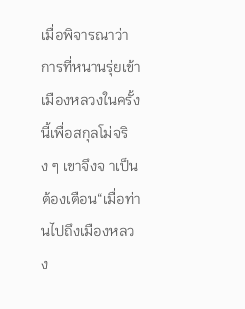เมื่อพิจารณาว่าการที่หนานรุ่ยเข้าเมืองหลวงในครั้งนี้เพื่อสกุลโม่จริง ๆ เขาจึงจ าเป็นต้องเตือน“เมื่อท่านไปถึงเมืองหลวง